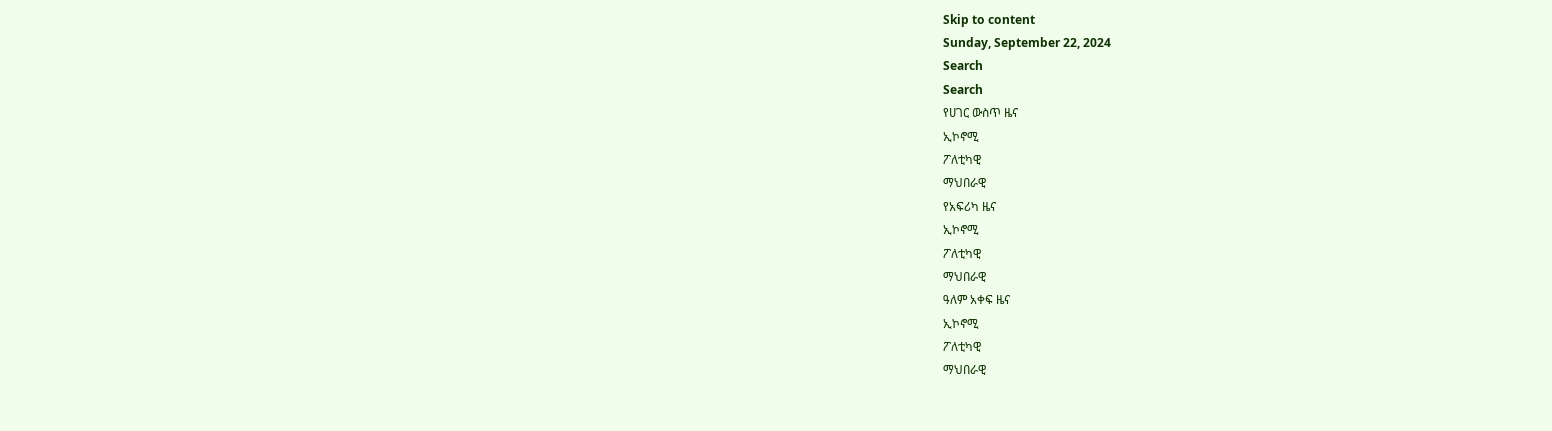Skip to content
Sunday, September 22, 2024
Search
Search
የሀገር ውስጥ ዜና
ኢኮኖሚ
ፖለቲካዊ
ማህበራዊ
የአፍሪካ ዜና
ኢኮኖሚ
ፖለቲካዊ
ማህበራዊ
ዓለም አቀፍ ዜና
ኢኮኖሚ
ፖለቲካዊ
ማህበራዊ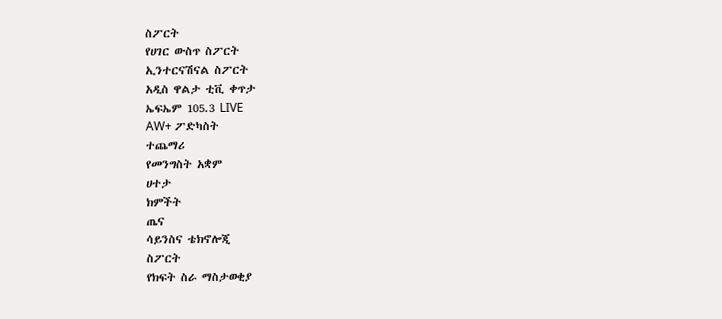ስፖርት
የሀገር ውስጥ ስፖርት
ኢንተርናሽናል ስፖርት
አዲስ ዋልታ ቲቪ ቀጥታ
ኤፍኤም 105.3 LIVE
AW+ ፖድካስት
ተጨማሪ
የመንግስት አቋም
ሀተታ
ክምችት
ጤና
ሳይንስና ቴክኖሎጂ
ስፖርት
የክፍት ስራ ማስታወቂያ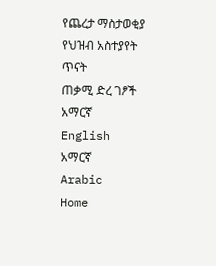የጨረታ ማስታወቂያ
የህዝብ አስተያየት ጥናት
ጠቃሚ ድረ ገፆች
አማርኛ
English
አማርኛ
Arabic
Home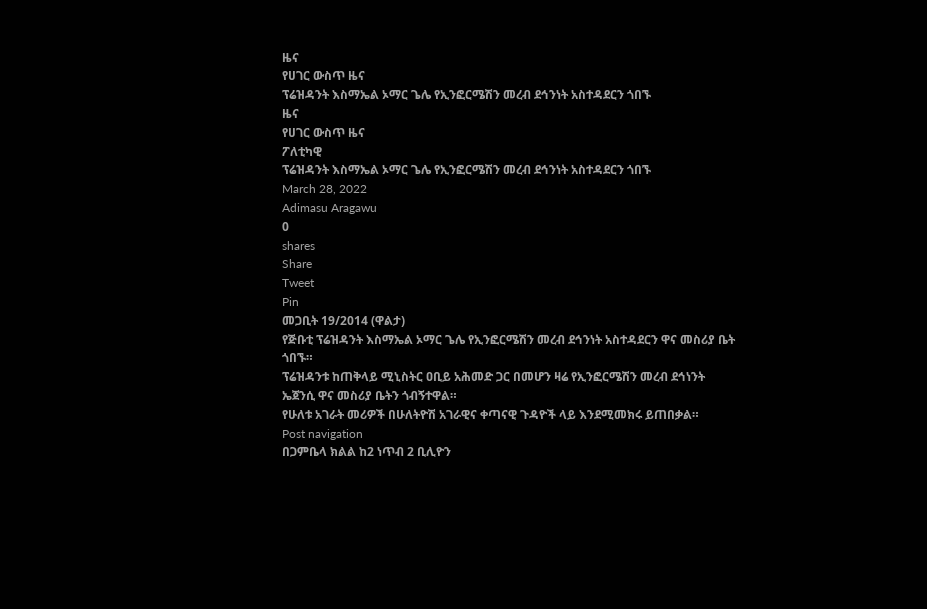ዜና
የሀገር ውስጥ ዜና
ፕሬዝዳንት እስማኤል ኦማር ጌሌ የኢንፎርሜሽን መረብ ደኅንነት አስተዳደርን ጎበኙ
ዜና
የሀገር ውስጥ ዜና
ፖለቲካዊ
ፕሬዝዳንት እስማኤል ኦማር ጌሌ የኢንፎርሜሽን መረብ ደኅንነት አስተዳደርን ጎበኙ
March 28, 2022
Adimasu Aragawu
0
shares
Share
Tweet
Pin
መጋቢት 19/2014 (ዋልታ)
የጅቡቲ ፕሬዝዳንት እስማኤል ኦማር ጌሌ የኢንፎርሜሽን መረብ ደኅንነት አስተዳደርን ዋና መስሪያ ቤት ጎበኙ።
ፕሬዝዳንቱ ከጠቅላይ ሚኒስትር ዐቢይ አሕመድ ጋር በመሆን ዛሬ የኢንፎርሜሽን መረብ ደኅነንት ኤጀንሲ ዋና መስሪያ ቤትን ጎብኝተዋል።
የሁለቱ አገራት መሪዎች በሁለትዮሽ አገራዊና ቀጣናዊ ጉዳዮች ላይ እንደሚመክሩ ይጠበቃል።
Post navigation
በጋምቤላ ክልል ከ2 ነጥብ 2 ቢሊዮን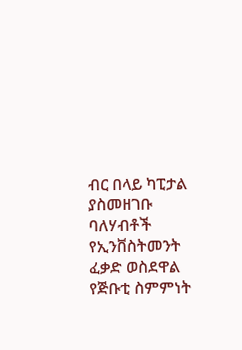ብር በላይ ካፒታል ያስመዘገቡ ባለሃብቶች የኢንቨስትመንት ፈቃድ ወስደዋል
የጅቡቲ ስምምነት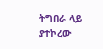ትግበራ ላይ ያተኮረው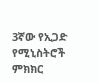3ኛው የኢጋድ የሚኒስትሮች ምክክር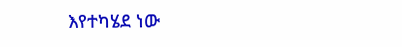እየተካሄደ ነው